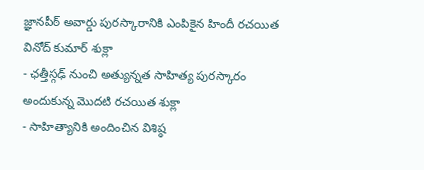జ్ఞానపీఠ్ అవార్డు పురస్కారానికి ఎంపికైన హిందీ రచయిత వినోద్ కుమార్ శుక్లా
- ఛత్తీస్గఢ్ నుంచి అత్యున్నత సాహిత్య పురస్కారం అందుకున్న మొదటి రచయిత శుక్లా
- సాహిత్యానికి అందించిన విశిష్ఠ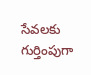సేవలకు గుర్తింపుగా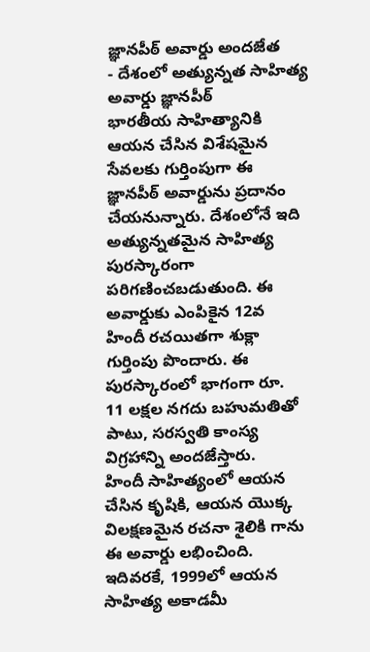జ్ఞానపీఠ్ అవార్డు అందజేత
- దేశంలో అత్యున్నత సాహిత్య అవార్డు జ్ఞానపీఠ్
భారతీయ సాహిత్యానికి ఆయన చేసిన విశేషమైన సేవలకు గుర్తింపుగా ఈ జ్ఞానపీఠ్ అవార్డును ప్రదానం చేయనున్నారు. దేశంలోనే ఇది అత్యున్నతమైన సాహిత్య పురస్కారంగా పరిగణించబడుతుంది. ఈ అవార్డుకు ఎంపికైన 12వ హిందీ రచయితగా శుక్లా గుర్తింపు పొందారు. ఈ పురస్కారంలో భాగంగా రూ. 11 లక్షల నగదు బహుమతితో పాటు, సరస్వతి కాంస్య విగ్రహాన్ని అందజేస్తారు.
హిందీ సాహిత్యంలో ఆయన చేసిన కృషికి, ఆయన యొక్క విలక్షణమైన రచనా శైలికి గాను ఈ అవార్డు లభించింది. ఇదివరకే, 1999లో ఆయన సాహిత్య అకాడమీ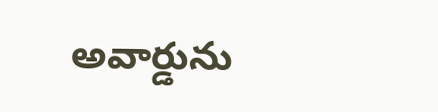అవార్డును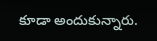కూడా అందుకున్నారు.